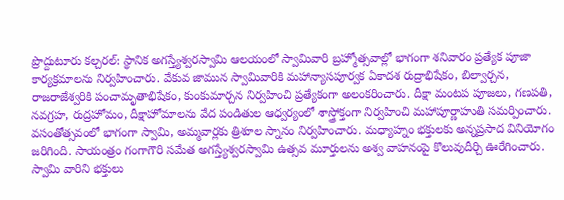ప్రొద్దుటూరు కల్చరల్: స్థానిక అగస్త్యేశ్వరస్వామి ఆలయంలో స్వామివారి బ్రహ్మోత్సవాల్లో భాగంగా శనివారం ప్రత్యేక పూజా కార్యక్రమాలను నిర్వహించారు. వేకువ జామున స్వామివారికి మహాన్యాసపూర్వక ఏకాదశ రుద్రాభిషేకం, బిల్వార్చన, రాజరాజేశ్వరికి పంచామృతాభిషేకం, కుంకుమార్చన నిర్వహించి ప్రత్యేకంగా అలంకరించారు. దీక్షా మంటప పూజలు, గణపతి, నవగ్రహ, రుద్రహోమం, దీక్షాహోమాలను వేద పండితుల ఆధ్వర్యంలో శాస్త్రోక్తంగా నిర్వహించి మహాపూర్ణాహుతి సమర్పించారు. వసంతోత్సవంలో భాగంగా స్వామి, అమ్మవార్లకు త్రిశూల స్నానం నిర్వహించారు. మధ్యాహ్నం భక్తులకు అన్నప్రసాద వినియోగం జరిగింది. సాయంత్రం గంగాగౌరి సమేత అగస్త్యేశ్వరస్వామి ఉత్సవ మూర్తులను అశ్వ వాహనంపై కొలువుదీర్చి ఊరేగించారు. స్వామి వారిని భక్తులు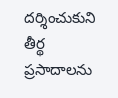దర్శించుకుని తీర్థ ప్రసాదాలను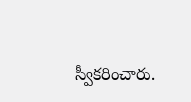స్వీకరించారు.